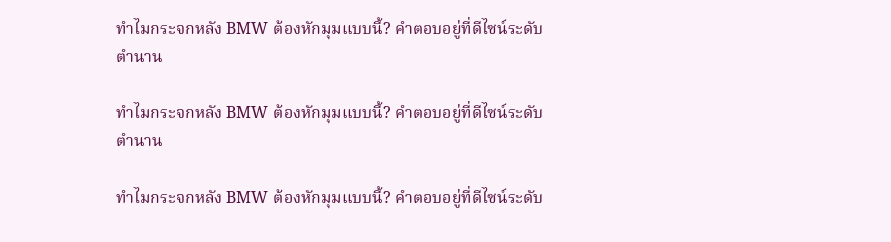ทำไมกระจกหลัง BMW ต้องหักมุมแบบนี้? คำตอบอยู่ที่ดีไซน์ระดับตำนาน

ทำไมกระจกหลัง BMW ต้องหักมุมแบบนี้? คำตอบอยู่ที่ดีไซน์ระดับตำนาน

ทำไมกระจกหลัง BMW ต้องหักมุมแบบนี้? คำตอบอยู่ที่ดีไซน์ระดับ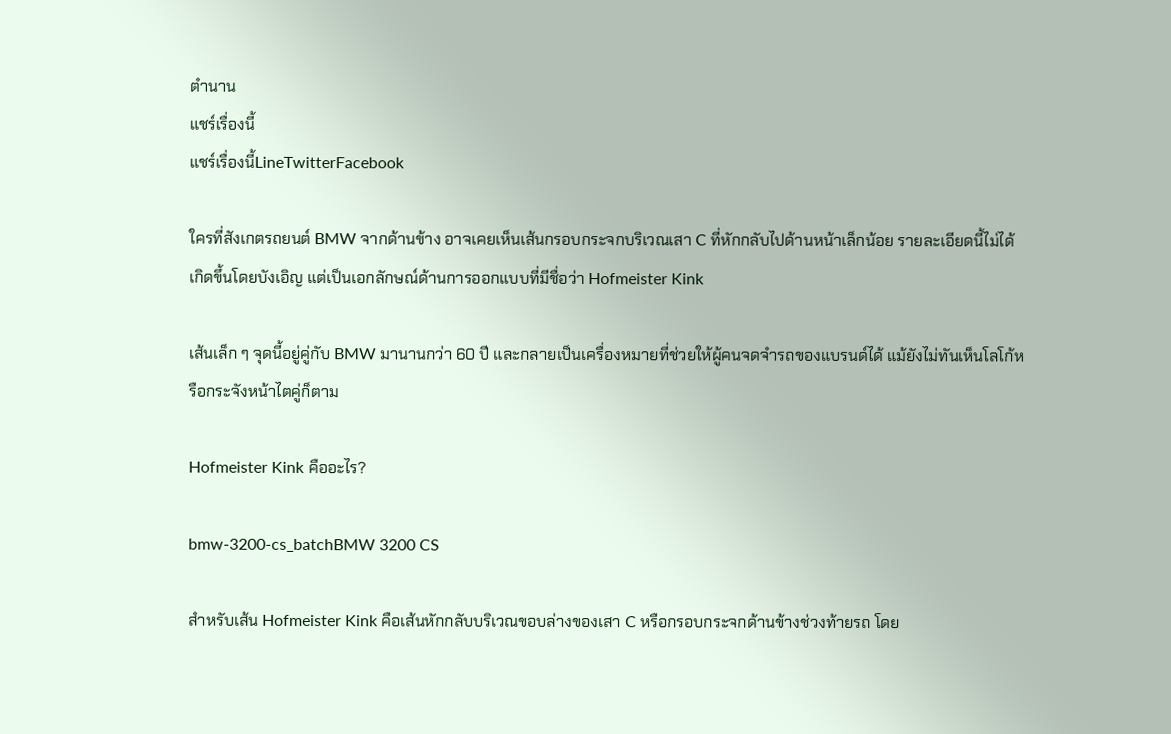ตำนาน
แชร์เรื่องนี้
แชร์เรื่องนี้LineTwitterFacebook

ใครที่สังเกตรถยนต์ BMW จากด้านข้าง อาจเคยเห็นเส้นกรอบกระจกบริเวณเสา C ที่หักกลับไปด้านหน้าเล็กน้อย รายละเอียดนี้ไม่ได้เกิดขึ้นโดยบังเอิญ แต่เป็นเอกลักษณ์ด้านการออกแบบที่มีชื่อว่า Hofmeister Kink

เส้นเล็ก ๆ จุดนี้อยู่คู่กับ BMW มานานกว่า 60 ปี และกลายเป็นเครื่องหมายที่ช่วยให้ผู้คนจดจำรถของแบรนด์ได้ แม้ยังไม่ทันเห็นโลโก้หรือกระจังหน้าไตคู่ก็ตาม

Hofmeister Kink คืออะไร?

bmw-3200-cs_batchBMW 3200 CS

สำหรับเส้น Hofmeister Kink คือเส้นหักกลับบริเวณขอบล่างของเสา C หรือกรอบกระจกด้านข้างช่วงท้ายรถ โดย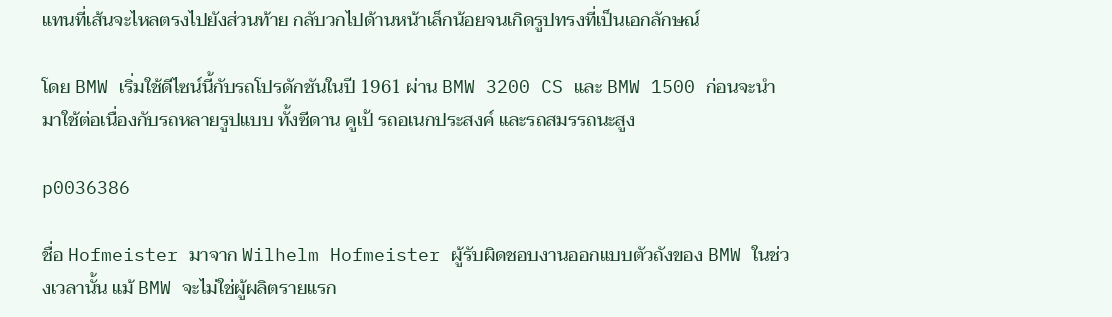แทนที่เส้นจะไหลตรงไปยังส่วนท้าย กลับวกไปด้านหน้าเล็กน้อยจนเกิดรูปทรงที่เป็นเอกลักษณ์

โดย BMW เริ่มใช้ดีไซน์นี้กับรถโปรดักชันในปี 1961 ผ่าน BMW 3200 CS และ BMW 1500 ก่อนจะนำมาใช้ต่อเนื่องกับรถหลายรูปแบบ ทั้งซีดาน คูเป้ รถอเนกประสงค์ และรถสมรรถนะสูง

p0036386

ชื่อ Hofmeister มาจาก Wilhelm Hofmeister ผู้รับผิดชอบงานออกแบบตัวถังของ BMW ในช่วงเวลานั้น แม้ BMW จะไม่ใช่ผู้ผลิตรายแรก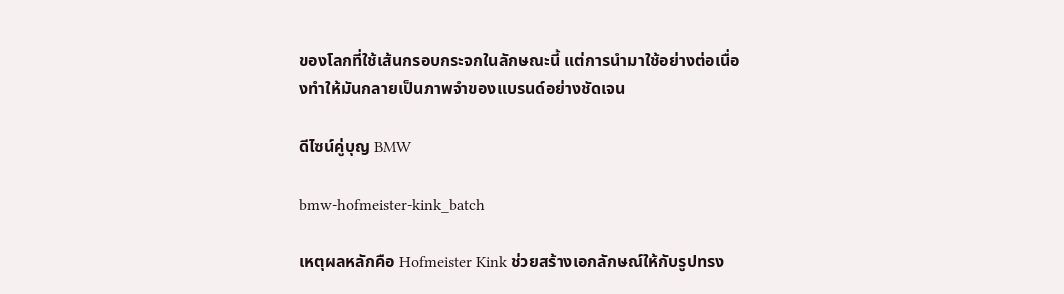ของโลกที่ใช้เส้นกรอบกระจกในลักษณะนี้ แต่การนำมาใช้อย่างต่อเนื่องทำให้มันกลายเป็นภาพจำของแบรนด์อย่างชัดเจน

ดีไซน์คู่บุญ BMW

bmw-hofmeister-kink_batch

เหตุผลหลักคือ Hofmeister Kink ช่วยสร้างเอกลักษณ์ให้กับรูปทรง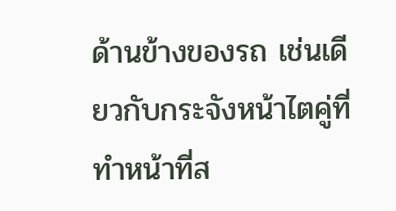ด้านข้างของรถ เช่นเดียวกับกระจังหน้าไตคู่ที่ทำหน้าที่ส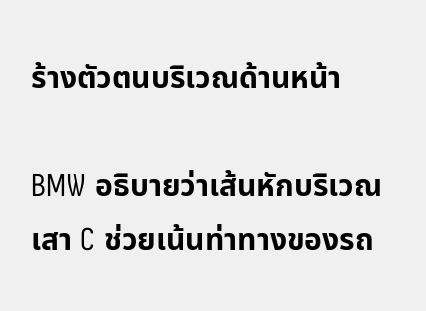ร้างตัวตนบริเวณด้านหน้า

BMW อธิบายว่าเส้นหักบริเวณเสา C ช่วยเน้นท่าทางของรถ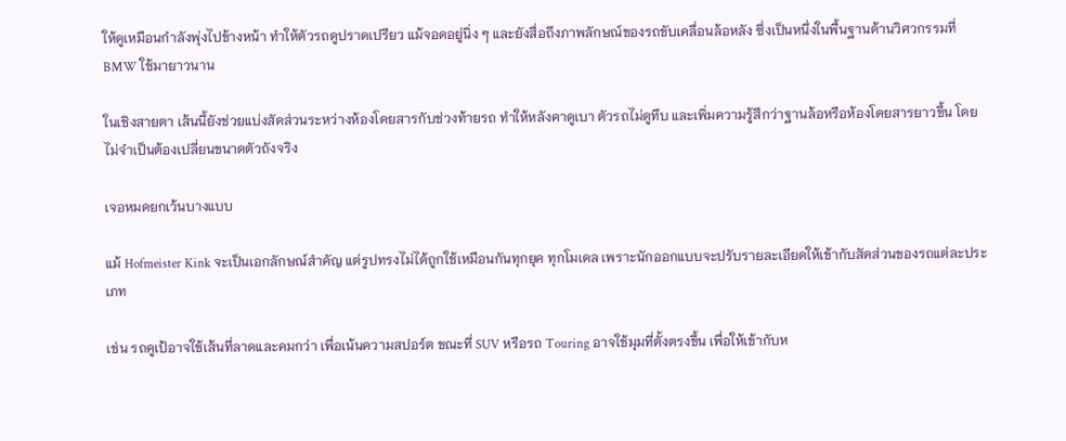ให้ดูเหมือนกำลังพุ่งไปข้างหน้า ทำให้ตัวรถดูปราดเปรียว แม้จอดอยู่นิ่ง ๆ และยังสื่อถึงภาพลักษณ์ของรถขับเคลื่อนล้อหลัง ซึ่งเป็นหนึ่งในพื้นฐานด้านวิศวกรรมที่ BMW ใช้มายาวนาน

ในเชิงสายตา เส้นนี้ยังช่วยแบ่งสัดส่วนระหว่างห้องโดยสารกับช่วงท้ายรถ ทำให้หลังคาดูเบา ตัวรถไม่ดูทึบ และเพิ่มความรู้สึกว่าฐานล้อหรือห้องโดยสารยาวขึ้น โดยไม่จำเป็นต้องเปลี่ยนขนาดตัวถังจริง

เจอหมดยกเว้นบางแบบ

แม้ Hofmeister Kink จะเป็นเอกลักษณ์สำคัญ แต่รูปทรงไม่ได้ถูกใช้เหมือนกันทุกยุค ทุกโมเดล เพราะนักออกแบบจะปรับรายละเอียดให้เข้ากับสัดส่วนของรถแต่ละประเภท

เช่น รถคูเป้อาจใช้เส้นที่ลาดและคมกว่า เพื่อเน้นความสปอร์ต ขณะที่ SUV หรือรถ Touring อาจใช้มุมที่ตั้งตรงขึ้น เพื่อให้เข้ากับห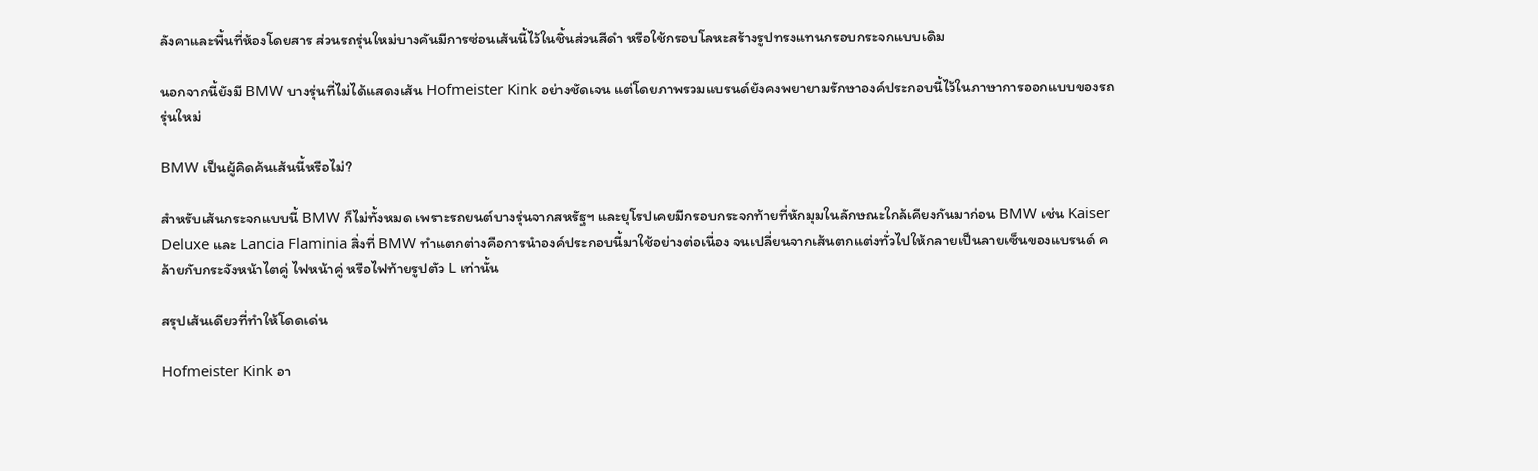ลังคาและพื้นที่ห้องโดยสาร ส่วนรถรุ่นใหม่บางคันมีการซ่อนเส้นนี้ไว้ในชิ้นส่วนสีดำ หรือใช้กรอบโลหะสร้างรูปทรงแทนกรอบกระจกแบบเดิม

นอกจากนี้ยังมี BMW บางรุ่นที่ไม่ได้แสดงเส้น Hofmeister Kink อย่างชัดเจน แต่โดยภาพรวมแบรนด์ยังคงพยายามรักษาองค์ประกอบนี้ไว้ในภาษาการออกแบบของรถรุ่นใหม่

BMW เป็นผู้คิดค้นเส้นนี้หรือไม่?

สำหรับเส้นกระจกแบบนี้ BMW ก็ไม่ทั้งหมด เพราะรถยนต์บางรุ่นจากสหรัฐฯ และยุโรปเคยมีกรอบกระจกท้ายที่หักมุมในลักษณะใกล้เคียงกันมาก่อน BMW เช่น Kaiser Deluxe และ Lancia Flaminia สิ่งที่ BMW ทำแตกต่างคือการนำองค์ประกอบนี้มาใช้อย่างต่อเนื่อง จนเปลี่ยนจากเส้นตกแต่งทั่วไปให้กลายเป็นลายเซ็นของแบรนด์ คล้ายกับกระจังหน้าไตคู่ ไฟหน้าคู่ หรือไฟท้ายรูปตัว L เท่านั้น

สรุปเส้นเดียวที่ทำให้โดดเด่น

Hofmeister Kink อา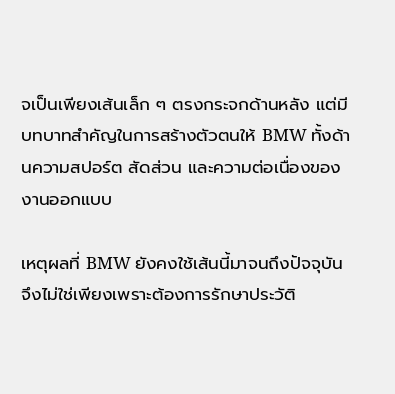จเป็นเพียงเส้นเล็ก ๆ ตรงกระจกด้านหลัง แต่มีบทบาทสำคัญในการสร้างตัวตนให้ BMW ทั้งด้านความสปอร์ต สัดส่วน และความต่อเนื่องของงานออกแบบ

เหตุผลที่ BMW ยังคงใช้เส้นนี้มาจนถึงปัจจุบัน จึงไม่ใช่เพียงเพราะต้องการรักษาประวัติ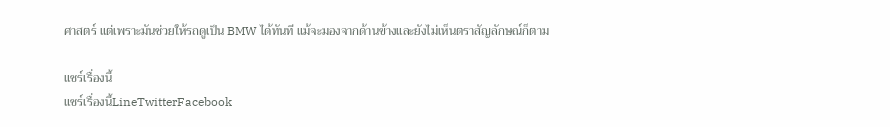ศาสตร์ แต่เพราะมันช่วยให้รถดูเป็น BMW ได้ทันที แม้จะมองจากด้านข้างและยังไม่เห็นตราสัญลักษณ์ก็ตาม

แชร์เรื่องนี้
แชร์เรื่องนี้LineTwitterFacebook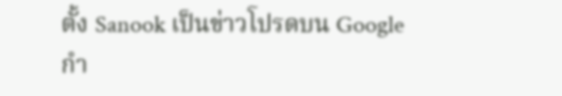ตั้ง Sanook เป็นข่าวโปรดบน Google
กำ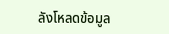ลังโหลดข้อมูล